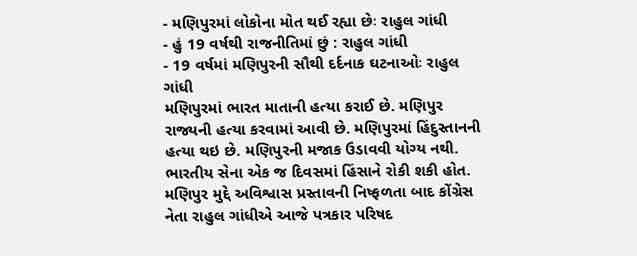- મણિપુરમાં લોકોના મોત થઈ રહ્યા છેઃ રાહુલ ગાંધી
- હું 19 વર્ષથી રાજનીતિમાં છું : રાહુલ ગાંધી
- 19 વર્ષમાં મણિપુરની સૌથી દર્દનાક ઘટનાઓઃ રાહુલ ગાંધી
મણિપુરમાં ભારત માતાની હત્યા કરાઈ છે. મણિપુર રાજ્યની હત્યા કરવામાં આવી છે. મણિપુરમાં હિંદુસ્તાનની હત્યા થઇ છે. મણિપુરની મજાક ઉડાવવી યોગ્ય નથી. ભારતીય સેના એક જ દિવસમાં હિંસાને રોકી શકી હોત. મણિપુર મુદ્દે અવિશ્વાસ પ્રસ્તાવની નિષ્ફળતા બાદ કોંગ્રેસ નેતા રાહુલ ગાંધીએ આજે પત્રકાર પરિષદ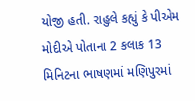યોજી હતી. રાહુલે કહ્યું કે પીએમ મોદીએ પોતાના 2 કલાક 13 મિનિટના ભાષણમાં મણિપુરમાં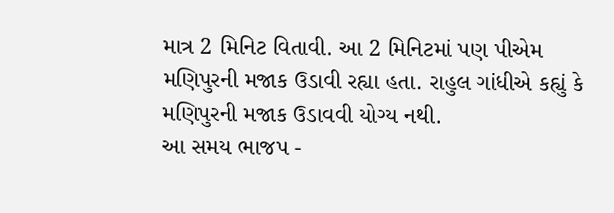માત્ર 2 મિનિટ વિતાવી. આ 2 મિનિટમાં પણ પીએમ મણિપુરની મજાક ઉડાવી રહ્યા હતા. રાહુલ ગાંધીએ કહ્યું કે મણિપુરની મજાક ઉડાવવી યોગ્ય નથી.
આ સમય ભાજપ -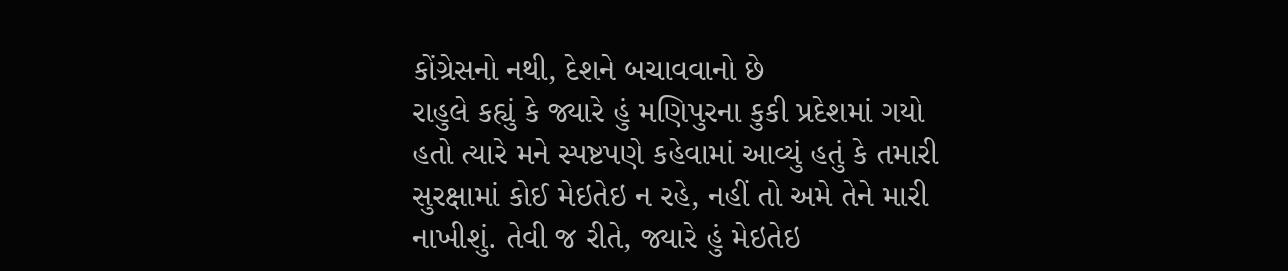કોંગ્રેસનો નથી, દેશને બચાવવાનો છે
રાહુલે કહ્યું કે જ્યારે હું મણિપુરના કુકી પ્રદેશમાં ગયો હતો ત્યારે મને સ્પષ્ટપણે કહેવામાં આવ્યું હતું કે તમારી સુરક્ષામાં કોઈ મેઇતેઇ ન રહે, નહીં તો અમે તેને મારી નાખીશું. તેવી જ રીતે, જ્યારે હું મેઇતેઇ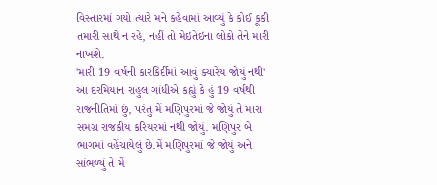વિસ્તારમાં ગયો ત્યારે મને કહેવામાં આવ્યું કે કોઈ કૂકી તમારી સાથે ન રહે, નહીં તો મેઇતેઇના લોકો તેને મારી નાખશે.
'મારી 19 વર્ષની કારકિર્દીમાં આવું ક્યારેય જોયું નથી'
આ દરમિયાન રાહુલ ગાંધીએ કહ્યું કે હું 19 વર્ષથી રાજનીતિમાં છું, પરંતુ મેં મણિપુરમાં જે જોયું તે મારા સમગ્ર રાજકીય કરિયરમાં નથી જોયું. મણિપુર બે ભાગમાં વહેંચાયેલું છે.મેં મણિપુરમાં જે જોયું અને સાંભળ્યું તે મેં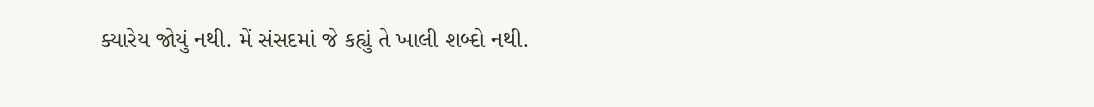ક્યારેય જોયું નથી. મેં સંસદમાં જે કહ્યું તે ખાલી શબ્દો નથી.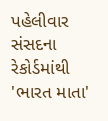પહેલીવાર સંસદના રેકોર્ડમાંથી 'ભારત માતા'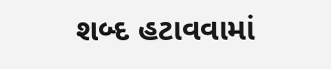શબ્દ હટાવવામાં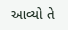આવ્યો તે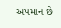અપમાન છે